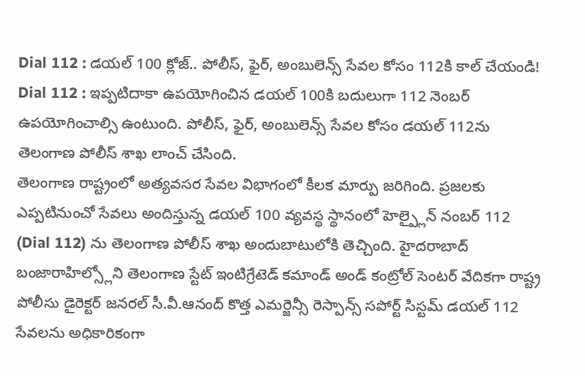Dial 112 : డయల్ 100 క్లోజ్.. పోలీస్, ఫైర్, అంబులెన్స్ సేవల కోసం 112కి కాల్ చేయండి!
Dial 112 : ఇప్పటిదాకా ఉపయోగించిన డయల్ 100కి బదులుగా 112 నెంబర్ ఉపయోగించాల్సి ఉంటుంది. పోలీస్, ఫైర్, అంబులెన్స్ సేవల కోసం డయల్ 112ను తెలంగాణ పోలీస్ శాఖ లాంచ్ చేసింది.
తెలంగాణ రాష్ట్రంలో అత్యవసర సేవల విభాగంలో కీలక మార్పు జరిగింది. ప్రజలకు ఎప్పటినుంచో సేవలు అందిస్తున్న డయల్ 100 వ్యవస్థ స్థానంలో హెల్ప్లైన్ నంబర్ 112 (Dial 112) ను తెలంగాణ పోలీస్ శాఖ అందుబాటులోకి తెచ్చింది. హైదరాబాద్ బంజారాహిల్స్లోని తెలంగాణ స్టేట్ ఇంటిగ్రేటెడ్ కమాండ్ అండ్ కంట్రోల్ సెంటర్ వేదికగా రాష్ట్ర పోలీసు డైరెక్టర్ జనరల్ సీ.వీ.ఆనంద్ కొత్త ఎమర్జెన్సీ రెస్పాన్స్ సపోర్ట్ సిస్టమ్ డయల్ 112 సేవలను అధికారికంగా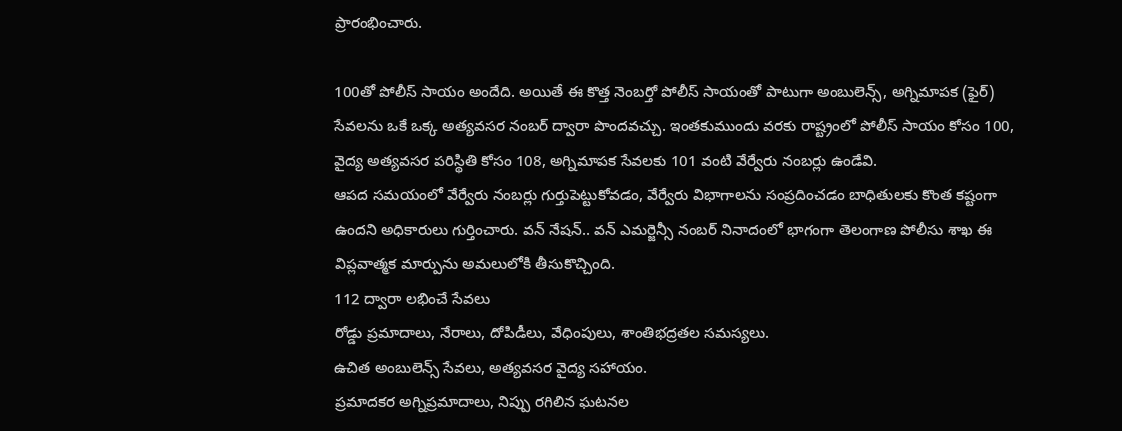ప్రారంభించారు.

100తో పోలీస్ సాయం అందేది. అయితే ఈ కొత్త నెంబర్తో పోలీస్ సాయంతో పాటుగా అంబులెన్స్, అగ్నిమాపక (ఫైర్) సేవలను ఒకే ఒక్క అత్యవసర నంబర్ ద్వారా పొందవచ్చు. ఇంతకుముందు వరకు రాష్ట్రంలో పోలీస్ సాయం కోసం 100, వైద్య అత్యవసర పరిస్థితి కోసం 108, అగ్నిమాపక సేవలకు 101 వంటి వేర్వేరు నంబర్లు ఉండేవి.
ఆపద సమయంలో వేర్వేరు నంబర్లు గుర్తుపెట్టుకోవడం, వేర్వేరు విభాగాలను సంప్రదించడం బాధితులకు కొంత కష్టంగా ఉందని అధికారులు గుర్తించారు. వన్ నేషన్.. వన్ ఎమర్జెన్సీ నంబర్ నినాదంలో భాగంగా తెలంగాణ పోలీసు శాఖ ఈ విప్లవాత్మక మార్పును అమలులోకి తీసుకొచ్చింది.
112 ద్వారా లభించే సేవలు
రోడ్డు ప్రమాదాలు, నేరాలు, దోపిడీలు, వేధింపులు, శాంతిభద్రతల సమస్యలు.
ఉచిత అంబులెన్స్ సేవలు, అత్యవసర వైద్య సహాయం.
ప్రమాదకర అగ్నిప్రమాదాలు, నిప్పు రగిలిన ఘటనల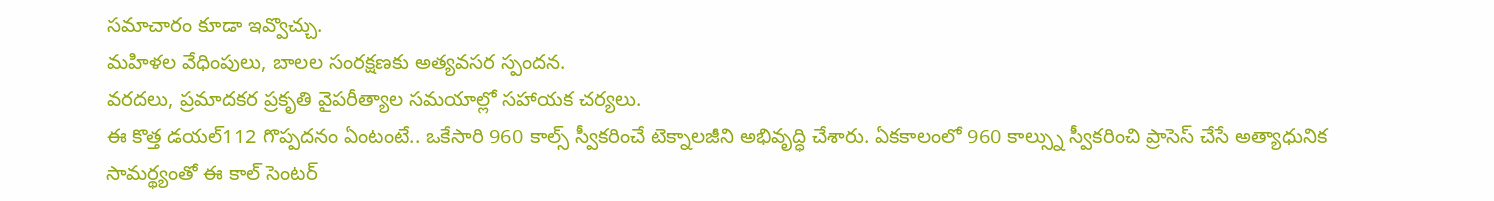సమాచారం కూడా ఇవ్వొచ్చు.
మహిళల వేధింపులు, బాలల సంరక్షణకు అత్యవసర స్పందన.
వరదలు, ప్రమాదకర ప్రకృతి వైపరీత్యాల సమయాల్లో సహాయక చర్యలు.
ఈ కొత్త డయల్112 గొప్పదనం ఏంటంటే.. ఒకేసారి 960 కాల్స్ స్వీకరించే టెక్నాలజీని అభివృద్ధి చేశారు. ఏకకాలంలో 960 కాల్స్ను స్వీకరించి ప్రాసెస్ చేసే అత్యాధునిక సామర్థ్యంతో ఈ కాల్ సెంటర్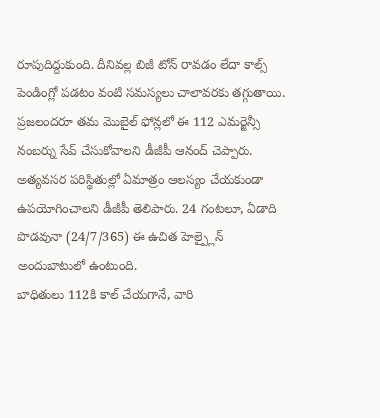రూపుదిద్దుకుంది. దీనివల్ల బిజీ టోన్ రావడం లేదా కాల్స్ పెండింగ్లో పడటం వంటి సమస్యలు చాలావరకు తగ్గుతాయి.
ప్రజలందరూ తమ మొబైల్ ఫోన్లలో ఈ 112 ఎమర్జెన్సీ నంబర్ను సేవ్ చేసుకోవాలని డీజీపీ ఆనంద్ చెప్పారు. అత్యవసర పరిస్థితుల్లో ఏమాత్రం ఆలస్యం చేయకుండా ఉపయోగించాలని డీజీపీ తెలిపారు. 24 గంటలూ, ఏడాది పొడవునా (24/7/365) ఈ ఉచిత హెల్ప్లైన్ అందుబాటులో ఉంటుంది.
బాధితులు 112కి కాల్ చేయగానే, వారి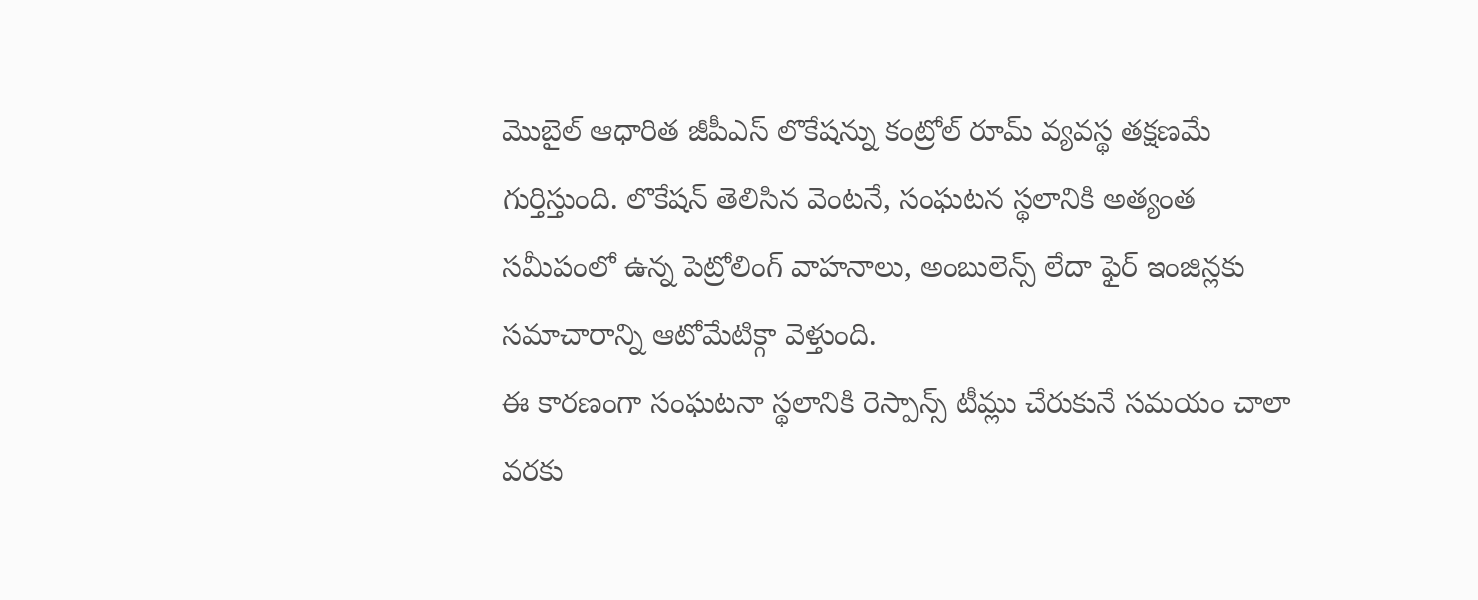మొబైల్ ఆధారిత జీపీఎస్ లొకేషన్ను కంట్రోల్ రూమ్ వ్యవస్థ తక్షణమే గుర్తిస్తుంది. లొకేషన్ తెలిసిన వెంటనే, సంఘటన స్థలానికి అత్యంత సమీపంలో ఉన్న పెట్రోలింగ్ వాహనాలు, అంబులెన్స్ లేదా ఫైర్ ఇంజిన్లకు సమాచారాన్ని ఆటోమేటిక్గా వెళ్తుంది.
ఈ కారణంగా సంఘటనా స్థలానికి రెస్పాన్స్ టీమ్లు చేరుకునే సమయం చాలా వరకు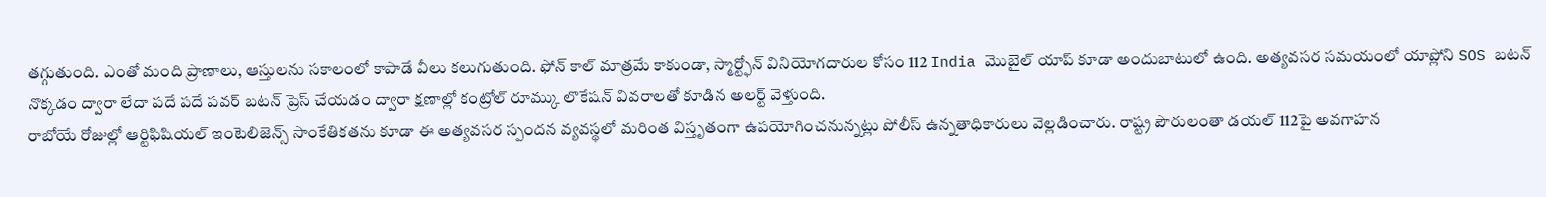తగ్గుతుంది. ఎంతో మంది ప్రాణాలు, ఆస్తులను సకాలంలో కాపాడే వీలు కలుగుతుంది. ఫోన్ కాల్ మాత్రమే కాకుండా, స్మార్ట్ఫోన్ వినియోగదారుల కోసం 112 India మొబైల్ యాప్ కూడా అందుబాటులో ఉంది. అత్యవసర సమయంలో యాప్లోని SOS బటన్ నొక్కడం ద్వారా లేదా పదే పదే పవర్ బటన్ ప్రెస్ చేయడం ద్వారా క్షణాల్లో కంట్రోల్ రూమ్కు లొకేషన్ వివరాలతో కూడిన అలర్ట్ వెళ్తుంది.
రాబోయే రోజుల్లో ఆర్టిఫిషియల్ ఇంటెలిజెన్స్ సాంకేతికతను కూడా ఈ అత్యవసర స్పందన వ్యవస్థలో మరింత విస్తృతంగా ఉపయోగించనున్నట్లు పోలీస్ ఉన్నతాధికారులు వెల్లడించారు. రాష్ట్ర పౌరులంతా డయల్ 112పై అవగాహన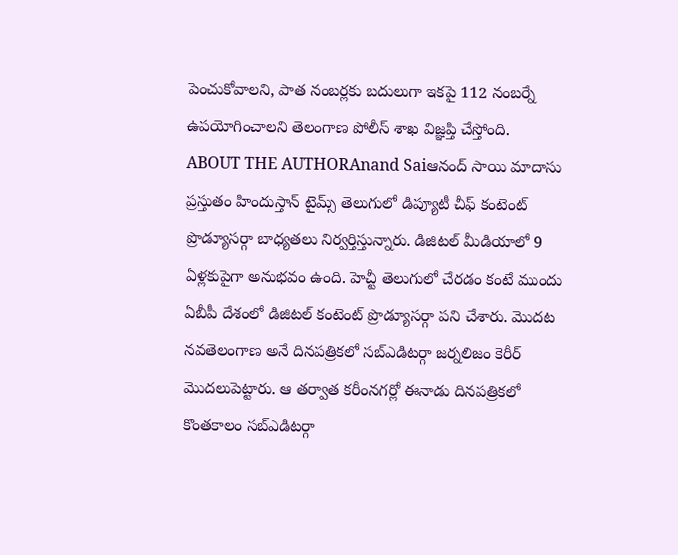పెంచుకోవాలని, పాత నంబర్లకు బదులుగా ఇకపై 112 నంబర్నే ఉపయోగించాలని తెలంగాణ పోలీస్ శాఖ విజ్ఞప్తి చేస్తోంది.
ABOUT THE AUTHORAnand Saiఆనంద్ సాయి మాదాసు ప్రస్తుతం హిందుస్తాన్ టైమ్స్ తెలుగులో డిప్యూటీ చీఫ్ కంటెంట్ ప్రొడ్యూసర్గా బాధ్యతలు నిర్వర్తిస్తున్నారు. డిజిటల్ మీడియాలో 9 ఏళ్లకుపైగా అనుభవం ఉంది. హెచ్టీ తెలుగులో చేరడం కంటే ముందు ఏబీపీ దేశంలో డిజిటల్ కంటెంట్ ప్రొడ్యూసర్గా పని చేశారు. మెుదట నవతెలంగాణ అనే దినపత్రికలో సబ్ఎడిటర్గా జర్నలిజం కెరీర్ మెుదలుపెట్టారు. ఆ తర్వాత కరీంనగర్లో ఈనాడు దినపత్రికలో కొంతకాలం సబ్ఎడిటర్గా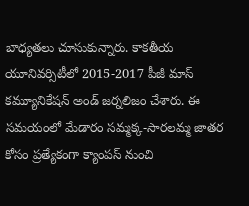బాధ్యతలు చూసుకున్నారు. కాకతీయ యూనివర్సిటీలో 2015-2017 పీజీ మాస్ కమ్యూనికేషన్ అండ్ జర్నలిజం చేశారు. ఈ సమయంలో మేడారం సమ్మక్క-సారలమ్మ జాతర కోసం ప్రత్యేకంగా క్యాంపస్ నుంచి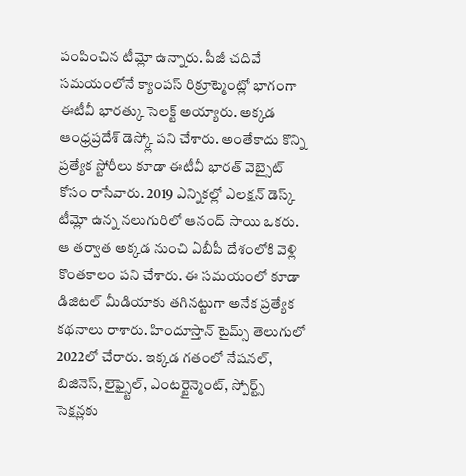పంపించిన టీమ్లో ఉన్నారు. పీజీ చదివే సమయంలోనే క్యాంపస్ రిక్రూట్మెంట్లో భాగంగా ఈటీవీ భారత్కు సెలక్ట్ అయ్యారు. అక్కడ ఆంధ్రప్రదేశ్ డెస్క్లో పని చేశారు. అంతేకాదు కొన్ని ప్రత్యేక స్టోరీలు కూడా ఈటీవీ భారత్ వెబ్సైట్ కోసం రాసేవారు. 2019 ఎన్నికల్లో ఎలక్షన్ డెస్క్ టీమ్లో ఉన్న నలుగురిలో ఆనంద్ సాయి ఒకరు. ఆ తర్వాత అక్కడ నుంచి ఏబీపీ దేశంలోకి వెళ్లి కొంతకాలం పని చేశారు. ఈ సమయంలో కూడా డిజిటల్ మీడియాకు తగినట్టుగా అనేక ప్రత్యేక కథనాలు రాశారు. హిందూస్తాన్ టైమ్స్ తెలుగులో 2022లో చేరారు. ఇక్కడ గతంలో నేషనల్, బిజినెస్, లైఫ్స్టైల్, ఎంటర్టైన్మెంట్, స్పోర్ట్స్ సెక్షన్లకు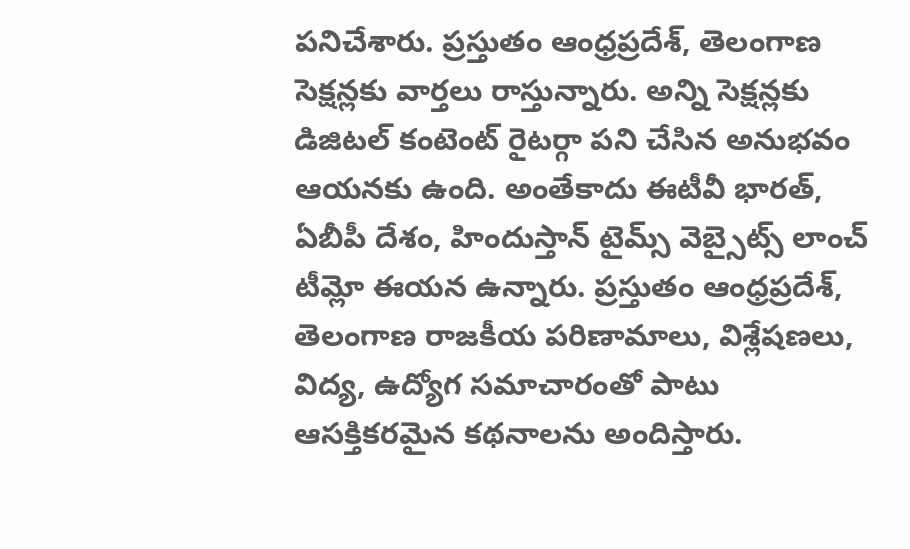పనిచేశారు. ప్రస్తుతం ఆంధ్రప్రదేశ్, తెలంగాణ సెక్షన్లకు వార్తలు రాస్తున్నారు. అన్ని సెక్షన్లకు డిజిటల్ కంటెంట్ రైటర్గా పని చేసిన అనుభవం ఆయనకు ఉంది. అంతేకాదు ఈటీవీ భారత్, ఏబీపీ దేశం, హిందుస్తాన్ టైమ్స్ వెబ్సైట్స్ లాంచ్ టీమ్లో ఈయన ఉన్నారు. ప్రస్తుతం ఆంధ్రప్రదేశ్, తెలంగాణ రాజకీయ పరిణామాలు, విశ్లేషణలు, విద్య, ఉద్యోగ సమాచారంతో పాటు ఆసక్తికరమైన కథనాలను అందిస్తారు.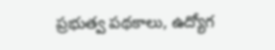ప్రభుత్వ పథకాలు, ఉద్యోగ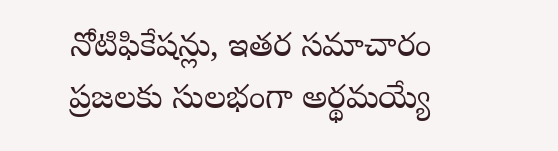నోటిఫికేషన్లు, ఇతర సమాచారం ప్రజలకు సులభంగా అర్థమయ్యే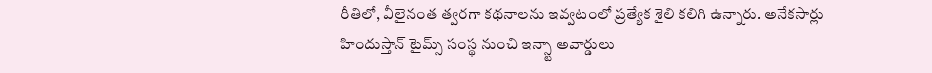రీతిలో, వీలైనంత త్వరగా కథనాలను ఇవ్వటంలో ప్రత్యేక శైలి కలిగి ఉన్నారు. అనేకసార్లు హిందుస్తాన్ టైమ్స్ సంస్థ నుంచి ఇన్స్టా అవార్డులు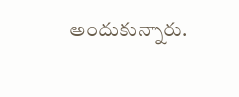అందుకున్నారు.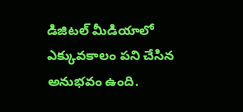డిజిటల్ మీడియాలో ఎక్కువకాలం పని చేసిన అనుభవం ఉంది.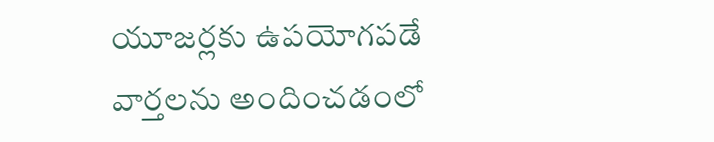యూజర్లకు ఉపయోగపడే వార్తలను అందించడంలో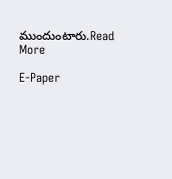ముందుంటారు.Read More

E-Paper